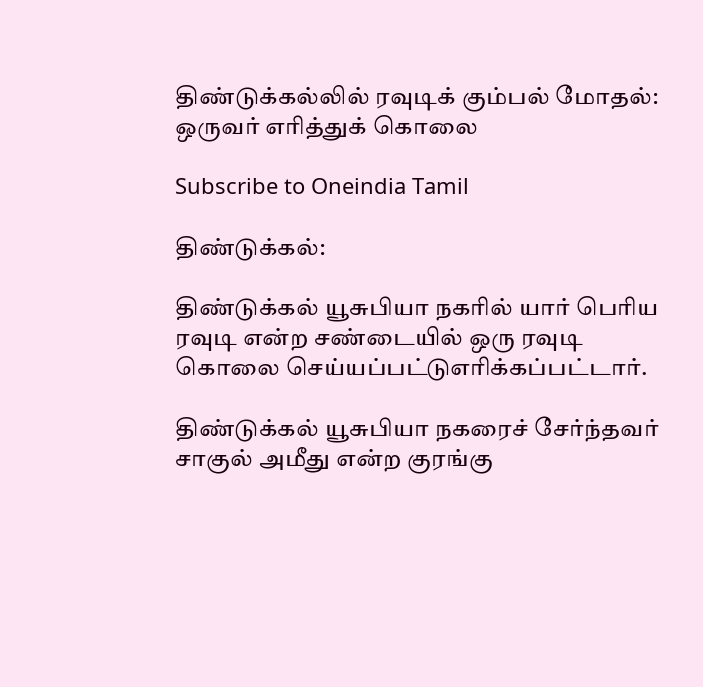திண்டுக்கல்லில் ரவுடிக் கும்பல் மோதல்: ஒருவர் எரித்துக் கொலை

Subscribe to Oneindia Tamil

திண்டுக்கல்:

திண்டுக்கல் யூசுபியா நகரில் யார் பெரிய ரவுடி என்ற சண்டையில் ஒரு ரவுடி கொலை செய்யப்பட்டுஎரிக்கப்பட்டார்.

திண்டுக்கல் யூசுபியா நகரைச் சேர்ந்தவர் சாகுல் அமீது என்ற குரங்கு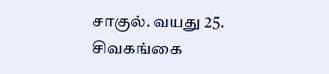சாகுல். வயது 25. சிவகங்கை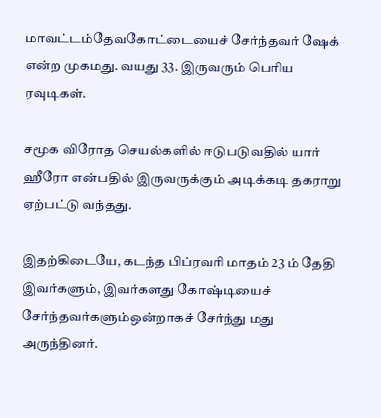மாவட்டம்தேவகோட்டையைச் சேர்ந்தவர் ஷேக் என்ற முகமது. வயது 33. இருவரும் பெரிய ரவுடிகள்.

சமூக விரோத செயல்களில் ஈடுபடுவதில் யார் ஹீரோ என்பதில் இருவருக்கும் அடிக்கடி தகராறு ஏற்பட்டு வந்தது.

இதற்கிடையே, கடந்த பிப்ரவரி மாதம் 23 ம் தேதி இவர்களும், இவர்களது கோஷ்டியைச் சேர்ந்தவர்களும்ஒன்றாகச் சேர்ந்து மது அருந்தினர்.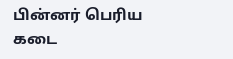பின்னர் பெரிய கடை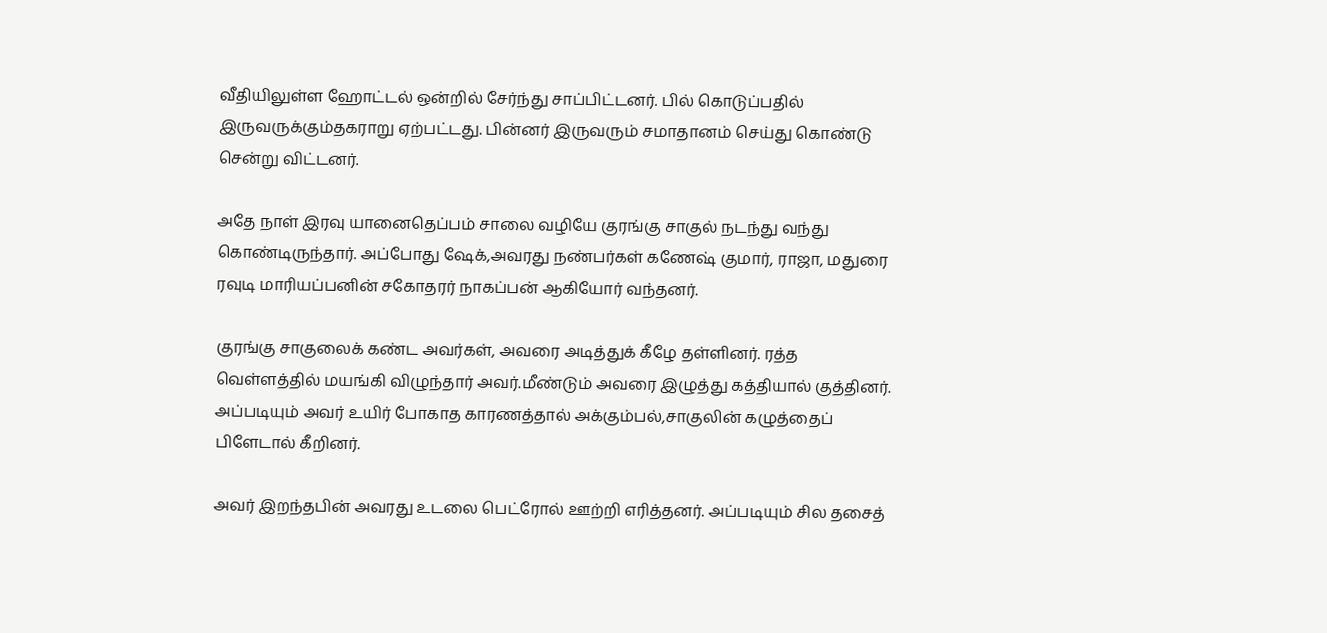வீதியிலுள்ள ஹோட்டல் ஒன்றில் சேர்ந்து சாப்பிட்டனர். பில் கொடுப்பதில் இருவருக்கும்தகராறு ஏற்பட்டது. பின்னர் இருவரும் சமாதானம் செய்து கொண்டு சென்று விட்டனர்.

அதே நாள் இரவு யானைதெப்பம் சாலை வழியே குரங்கு சாகுல் நடந்து வந்து கொண்டிருந்தார். அப்போது ஷேக்,அவரது நண்பர்கள் கணேஷ் குமார், ராஜா, மதுரை ரவுடி மாரியப்பனின் சகோதரர் நாகப்பன் ஆகியோர் வந்தனர்.

குரங்கு சாகுலைக் கண்ட அவர்கள், அவரை அடித்துக் கீழே தள்ளினர். ரத்த வெள்ளத்தில் மயங்கி விழுந்தார் அவர்.மீண்டும் அவரை இழுத்து கத்தியால் குத்தினர். அப்படியும் அவர் உயிர் போகாத காரணத்தால் அக்கும்பல்,சாகுலின் கழுத்தைப் பிளேடால் கீறினர்.

அவர் இறந்தபின் அவரது உடலை பெட்ரோல் ஊற்றி எரித்தனர். அப்படியும் சில தசைத்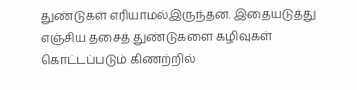துண்டுகள் எரியாமல்இருந்தன. இதையடுத்து எஞ்சிய தசைத் துண்டுகளை கழிவுகள் கொட்டப்படும் கிணற்றில்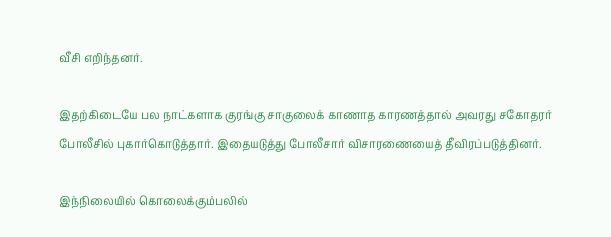வீசி எறிந்தனர்.

இதற்கிடையே பல நாட்களாக குரங்கு சாகுலைக் காணாத காரணத்தால் அவரது சகோதரர் போலீசில் புகார்கொடுத்தார். இதையடுத்து போலீசார் விசாரணையைத் தீவிரப்படுத்தினர்.

இந்நிலையில் கொலைக்கும்பலில்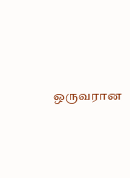ஒருவரான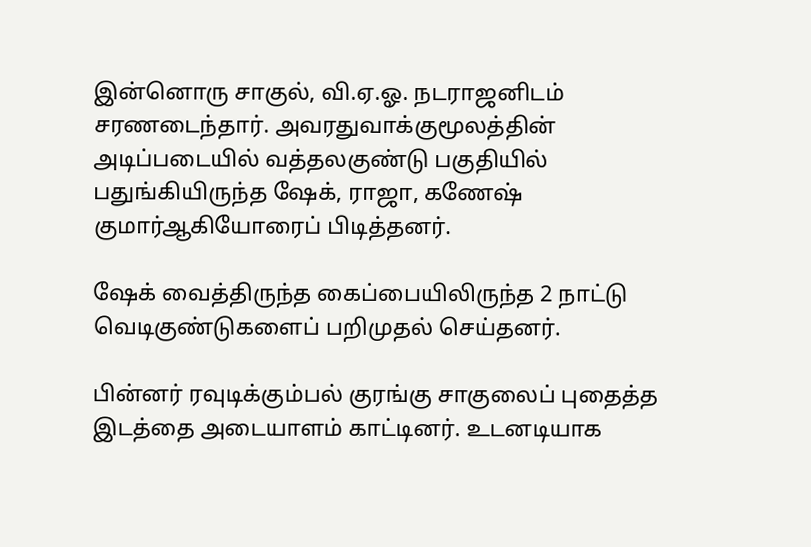இன்னொரு சாகுல், வி.ஏ.ஓ. நடராஜனிடம் சரணடைந்தார். அவரதுவாக்குமூலத்தின் அடிப்படையில் வத்தலகுண்டு பகுதியில் பதுங்கியிருந்த ஷேக், ராஜா, கணேஷ் குமார்ஆகியோரைப் பிடித்தனர்.

ஷேக் வைத்திருந்த கைப்பையிலிருந்த 2 நாட்டு வெடிகுண்டுகளைப் பறிமுதல் செய்தனர்.

பின்னர் ரவுடிக்கும்பல் குரங்கு சாகுலைப் புதைத்த இடத்தை அடையாளம் காட்டினர். உடனடியாக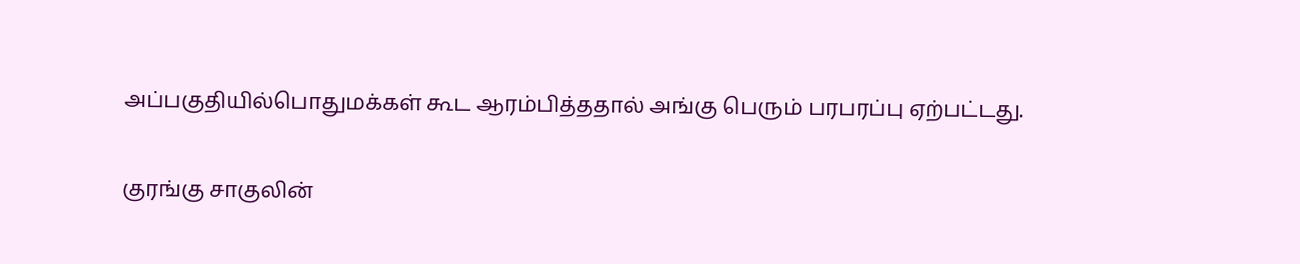அப்பகுதியில்பொதுமக்கள் கூட ஆரம்பித்ததால் அங்கு பெரும் பரபரப்பு ஏற்பட்டது.

குரங்கு சாகுலின்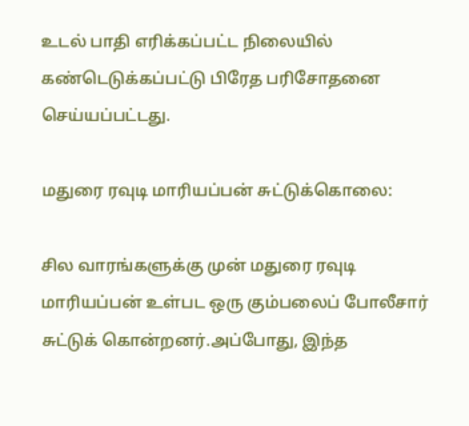உடல் பாதி எரிக்கப்பட்ட நிலையில் கண்டெடுக்கப்பட்டு பிரேத பரிசோதனை செய்யப்பட்டது.

மதுரை ரவுடி மாரியப்பன் சுட்டுக்கொலை:

சில வாரங்களுக்கு முன் மதுரை ரவுடி மாரியப்பன் உள்பட ஒரு கும்பலைப் போலீசார் சுட்டுக் கொன்றனர்.அப்போது, இந்த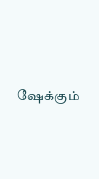ஷேக்கும்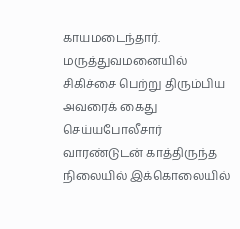காயமடைந்தார். மருத்துவமனையில் சிகிச்சை பெற்று திரும்பிய அவரைக் கைது செய்யபோலீசார் வாரண்டுடன் காத்திருந்த நிலையில் இக்கொலையில்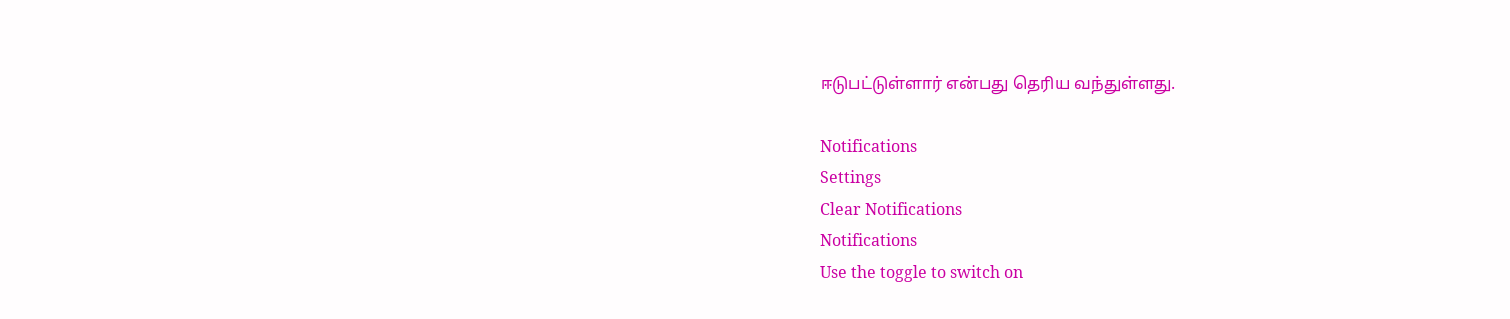ஈடுபட்டுள்ளார் என்பது தெரிய வந்துள்ளது.

Notifications
Settings
Clear Notifications
Notifications
Use the toggle to switch on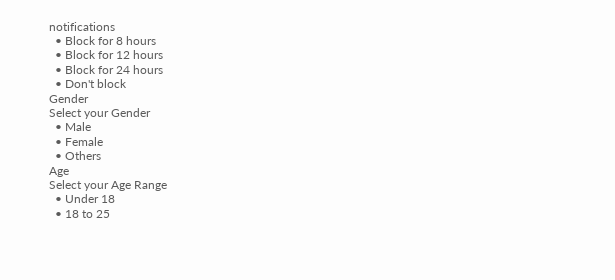notifications
  • Block for 8 hours
  • Block for 12 hours
  • Block for 24 hours
  • Don't block
Gender
Select your Gender
  • Male
  • Female
  • Others
Age
Select your Age Range
  • Under 18
  • 18 to 25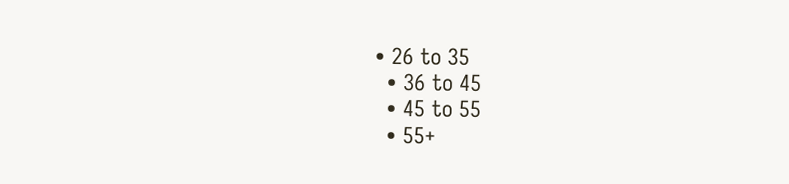• 26 to 35
  • 36 to 45
  • 45 to 55
  • 55+